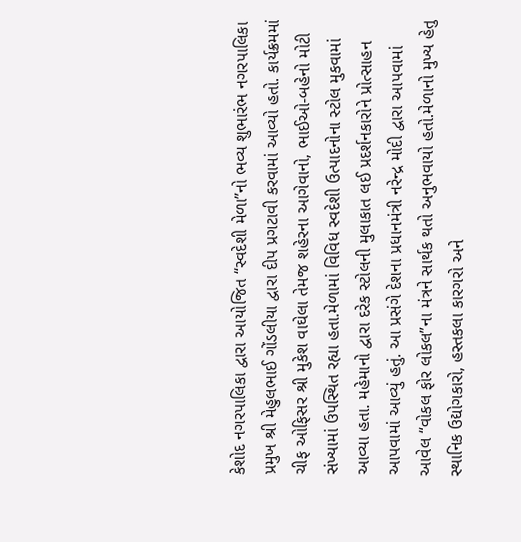કેશોદ નગરપાલિકા દ્વારા આયોજિત “સ્વદેશી મેળા”નો ભવ્ય શુભારંભ નગરપાલિકા પ્રમુખ શ્રી મેહુલભાઈ ગોંડલીયા દ્વારા દીપ પ્રગટાવી કરવામાં આવ્યો હતો. કાર્યક્રમમાં ચીફ ઓફિસર શ્રી મુકેશ વાઘેલા તેમજ શહેરના આગેવાનો, ભાઈઓ-બહેનો મોટી સંખ્યામાં ઉપસ્થિત રહ્યા હતા.મેળામાં વિવિધ સ્વદેશી ઉત્પાદનોના સ્ટોલ મુકવામાં આવ્યા હતા. મહેમાનો દ્વારા દરેક સ્ટોલની મુલાકાત લઈ પ્રદર્શનકારોને પ્રોત્સાહન આપવામાં આવ્યું હતું. આ પ્રસંગે દેશના પ્રધાનમંત્રી નરેન્દ્ર મોદી દ્વારા આપવામાં આવેલ “વોકલ ફોર લોકલ”ના મંત્રને સાર્થક થતો અનુભવાયો હતો.મેળાનો મુખ્ય હેતુ સ્થાનિક ઉદ્યોગકારો, હસ્તકલા કારગરો અને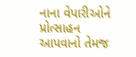નાના વેપારીઓને પ્રોત્સાહન આપવાનો તેમજ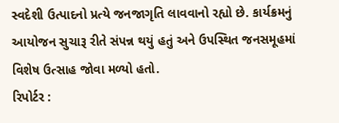સ્વદેશી ઉત્પાદનો પ્રત્યે જનજાગૃતિ લાવવાનો રહ્યો છે. કાર્યક્રમનું આયોજન સુચારૂ રીતે સંપન્ન થયું હતું અને ઉપસ્થિત જનસમૂહમાં વિશેષ ઉત્સાહ જોવા મળ્યો હતો.
રિપોર્ટર :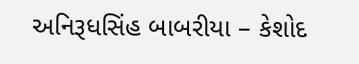અનિરૂધસિંહ બાબરીયા – કેશોદ